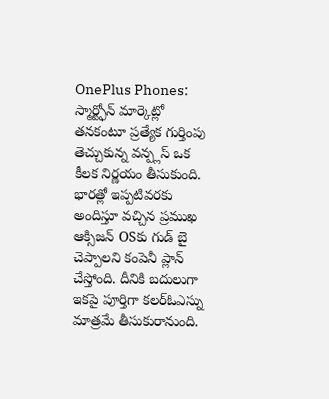OnePlus Phones: స్మార్ట్ఫోన్ మార్కెట్లో తనకంటూ ప్రత్యేక గుర్తింపు తెచ్చుకున్న వన్ప్లస్ ఒక కీలక నిర్ణయం తీసుకుంది. భారత్లో ఇప్పటివరకు అందిస్తూ వచ్చిన ప్రముఖ ఆక్సిజన్ OSకు గుడ్ బై చెప్పాలని కంపెనీ ప్లాన్ చేస్తోంది. దీనికి బదులుగా ఇకపై పూర్తిగా కలర్ఓఎస్ను మాత్రమే తీసుకురానుంది.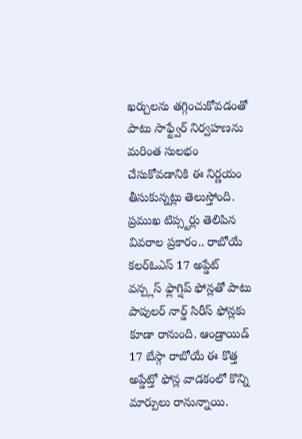ఖర్చులను తగ్గించుకోవడంతో పాటు సాఫ్ట్వేర్ నిర్వహణను మరింత సులభం చేసుకోవడానికి ఈ నిర్ణయం తీసుకున్నట్లు తెలుస్తోంది.
ప్రముఖ టిప్స్టర్లు తెలిపిన వివరాల ప్రకారం.. రాబోయే కలర్ఓఎస్ 17 అప్డేట్ వన్ప్లస్ ఫ్లాగ్షిప్ ఫోన్లతో పాటు పాపులర్ నార్డ్ సిరీస్ ఫోన్లకు కూడా రానుంది. ఆండ్రాయిడ్ 17 బేస్గా రాబోయే ఈ కొత్త అప్డేట్తో ఫోన్ల వాడకంలో కొన్ని మార్పులు రానున్నాయి.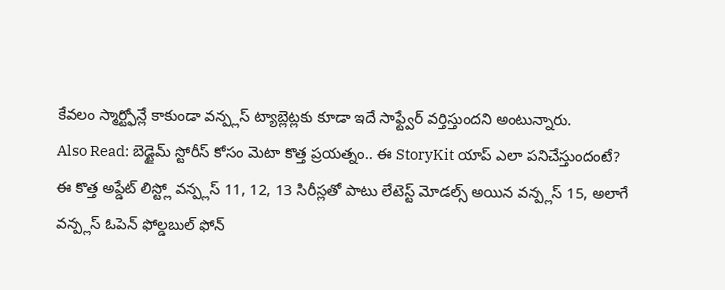కేవలం స్మార్ట్ఫోన్లే కాకుండా వన్ప్లస్ ట్యాబ్లెట్లకు కూడా ఇదే సాఫ్ట్వేర్ వర్తిస్తుందని అంటున్నారు.
Also Read: బెడ్టైమ్ స్టోరీస్ కోసం మెటా కొత్త ప్రయత్నం.. ఈ StoryKit యాప్ ఎలా పనిచేస్తుందంటే?
ఈ కొత్త అప్డేట్ లిస్ట్లో వన్ప్లస్ 11, 12, 13 సిరీస్లతో పాటు లేటెస్ట్ మోడల్స్ అయిన వన్ప్లస్ 15, అలాగే వన్ప్లస్ ఓపెన్ ఫోల్డబుల్ ఫోన్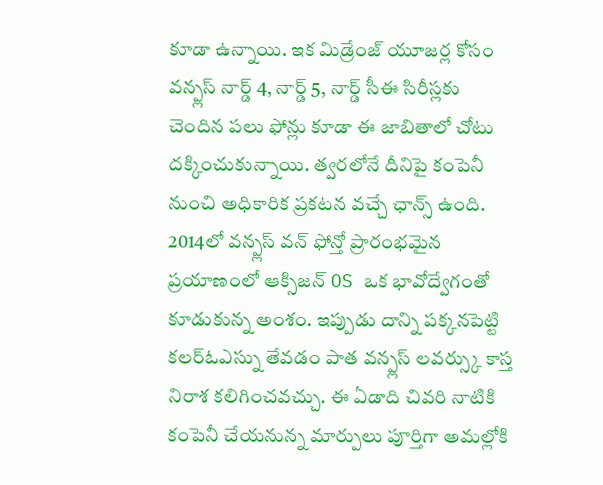కూడా ఉన్నాయి. ఇక మిడ్రేంజ్ యూజర్ల కోసం వన్ప్లస్ నార్డ్ 4, నార్డ్ 5, నార్డ్ సీఈ సిరీస్లకు చెందిన పలు ఫోన్లు కూడా ఈ జాబితాలో చోటు దక్కించుకున్నాయి. త్వరలోనే దీనిపై కంపెనీ నుంచి అధికారిక ప్రకటన వచ్చే ఛాన్స్ ఉంది.
2014లో వన్ప్లస్ వన్ ఫోన్తో ప్రారంభమైన ప్రయాణంలో ఆక్సిజన్ OS ఒక భావోద్వేగంతో కూడుకున్న అంశం. ఇప్పుడు దాన్ని పక్కనపెట్టి కలర్ఓఎస్ను తేవడం పాత వన్ప్లస్ లవర్స్కు కాస్త నిరాశ కలిగించవచ్చు. ఈ ఏడాది చివరి నాటికి కంపెనీ చేయనున్న మార్పులు పూర్తిగా అమల్లోకి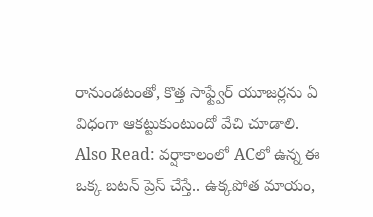రానుండటంతో, కొత్త సాఫ్ట్వేర్ యూజర్లను ఏ విధంగా ఆకట్టుకుంటుందో వేచి చూడాలి.
Also Read: వర్షాకాలంలో ACలో ఉన్న ఈ ఒక్క బటన్ ప్రెస్ చేస్తే.. ఉక్కపోత మాయం,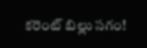కరెంట్ బిల్లు సగం!